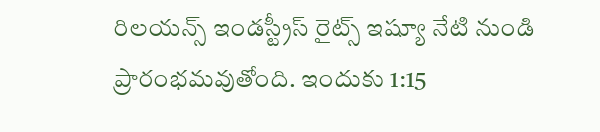రిలయన్స్ ఇండస్ట్రీస్ రైట్స్ ఇష్యూ నేటి నుండి ప్రారంభమవుతోంది. ఇందుకు 1:15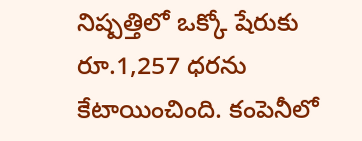నిష్పత్తిలో ఒక్కో షేరుకు రూ.1,257 ధరను కేటాయించింది. కంపెనీలో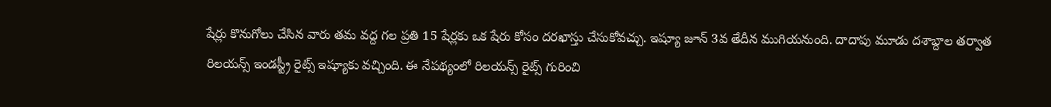షేర్లు కొనుగోలు చేసిన వారు తమ వద్ద గల ప్రతి 15 షేర్లకు ఒక షేరు కోసం దరఖాస్తు చేసుకోవచ్చు. ఇష్యూ జూన్ 3వ తేదీన ముగియనుంది. దాదాపు మూడు దశాబ్దాల తర్వాత రిలయన్స్ ఇండస్ట్రీ రైట్స్ ఇష్యూకు వచ్చింది. ఈ నేపథ్యంలో రిలయన్స్ రైట్స్ గురించి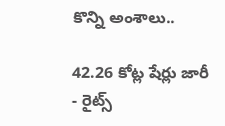కొన్ని అంశాలు..

42.26 కోట్ల షేర్లు జారీ
- రైట్స్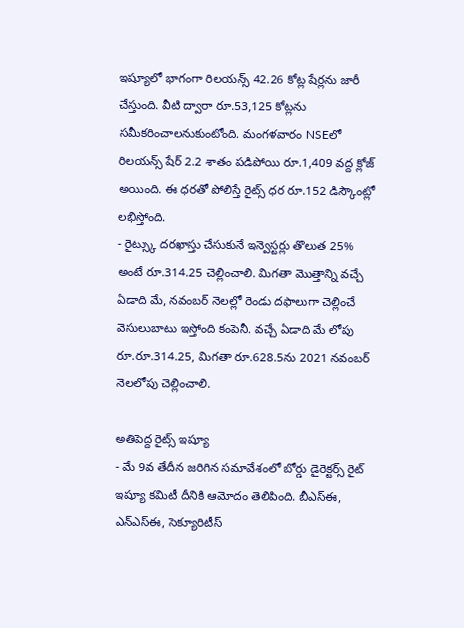ఇష్యూలో భాగంగా రిలయన్స్ 42.26 కోట్ల షేర్లను జారీ చేస్తుంది. వీటి ద్వారా రూ.53,125 కోట్లను సమీకరించాలనుకుంటోంది. మంగళవారం NSEలో రిలయన్స్ షేర్ 2.2 శాతం పడిపోయి రూ.1,409 వద్ద క్లోజ్ అయింది. ఈ ధరతో పోలిస్తే రైట్స్ ధర రూ.152 డిస్కౌంట్లో లభిస్తోంది.
- రైట్స్కు దరఖాస్తు చేసుకునే ఇన్వెస్టర్లు తొలుత 25% అంటే రూ.314.25 చెల్లించాలి. మిగతా మొత్తాన్ని వచ్చే ఏడాది మే, నవంబర్ నెలల్లో రెండు దఫాలుగా చెల్లించే వెసులుబాటు ఇస్తోంది కంపెనీ. వచ్చే ఏడాది మే లోపు రూ.రూ.314.25, మిగతా రూ.628.5ను 2021 నవంబర్ నెలలోపు చెల్లించాలి.

అతిపెద్ద రైట్స్ ఇష్యూ
- మే 9వ తేదీన జరిగిన సమావేశంలో బోర్డు డైరెక్టర్స్ రైట్ ఇష్యూ కమిటీ దీనికి ఆమోదం తెలిపింది. బీఎస్ఈ, ఎన్ఎస్ఈ, సెక్యూరిటీస్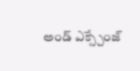అండ్ ఎక్స్చేంజ్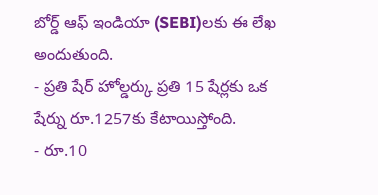బోర్డ్ ఆఫ్ ఇండియా (SEBI)లకు ఈ లేఖ అందుతుంది.
- ప్రతి షేర్ హోల్డర్కు ప్రతి 15 షేర్లకు ఒక షేర్ను రూ.1257కు కేటాయిస్తోంది.
- రూ.10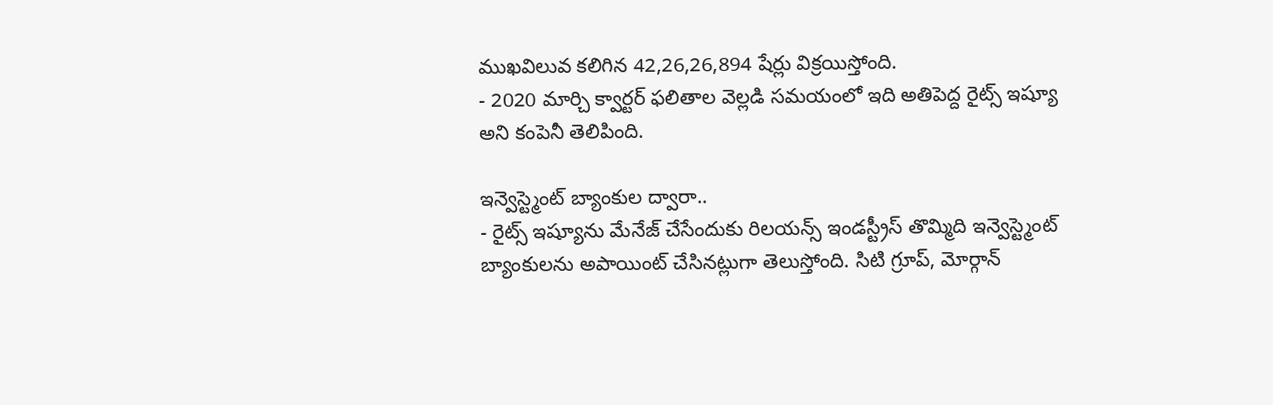ముఖవిలువ కలిగిన 42,26,26,894 షేర్లు విక్రయిస్తోంది.
- 2020 మార్చి క్వార్టర్ ఫలితాల వెల్లడి సమయంలో ఇది అతిపెద్ద రైట్స్ ఇష్యూ అని కంపెనీ తెలిపింది.

ఇన్వెస్ట్మెంట్ బ్యాంకుల ద్వారా..
- రైట్స్ ఇష్యూను మేనేజ్ చేసేందుకు రిలయన్స్ ఇండస్ట్రీస్ తొమ్మిది ఇన్వెస్ట్మెంట్ బ్యాంకులను అపాయింట్ చేసినట్లుగా తెలుస్తోంది. సిటి గ్రూప్, మోర్గాన్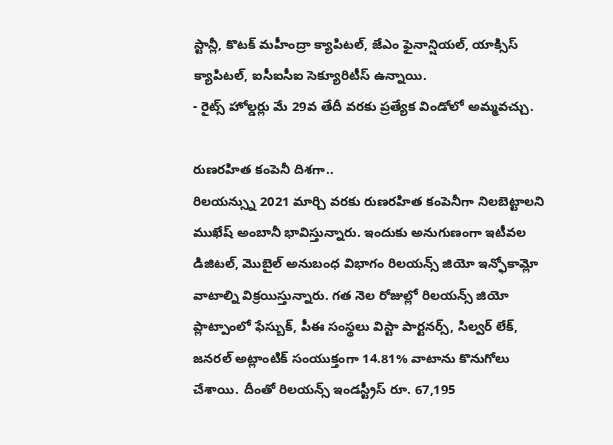స్టాన్లీ, కొటక్ మహీంద్రా క్యాపిటల్, జేఎం ఫైనాన్షియల్, యాక్సిస్ క్యాపిటల్, ఐసీఐసీఐ సెక్యూరిటీస్ ఉన్నాయి.
- రైట్స్ హోల్డర్లు మే 29వ తేదీ వరకు ప్రత్యేక విండోలో అమ్మవచ్చు.

రుణరహిత కంపెనీ దిశగా..
రిలయన్స్ను 2021 మార్చి వరకు రుణరహిత కంపెనీగా నిలబెట్టాలని ముఖేష్ అంబానీ భావిస్తున్నారు. ఇందుకు అనుగుణంగా ఇటీవల డిజిటల్, మొబైల్ అనుబంధ విభాగం రిలయన్స్ జియో ఇన్ఫోకామ్లో వాటాల్ని విక్రయిస్తున్నారు. గత నెల రోజుల్లో రిలయన్స్ జియో ప్లాట్పాంలో ఫేస్బుక్, పీఈ సంస్థలు విస్టా పార్టనర్స్, సిల్వర్ లేక్, జనరల్ అట్లాంటిక్ సంయుక్తంగా 14.81% వాటాను కొనుగోలు చేశాయి. దీంతో రిలయన్స్ ఇండస్ట్రీస్ రూ. 67,195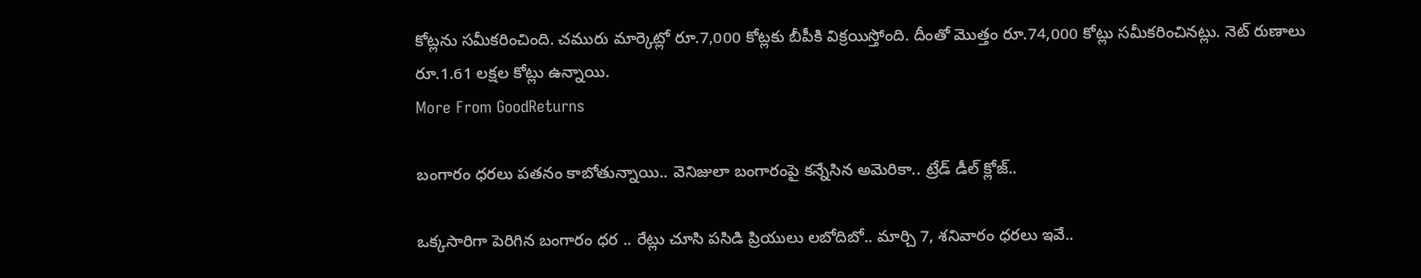కోట్లను సమీకరించింది. చమురు మార్కెట్లో రూ.7,000 కోట్లకు బీపీకి విక్రయిస్తోంది. దీంతో మొత్తం రూ.74,000 కోట్లు సమీకరించినట్లు. నెట్ రుణాలు రూ.1.61 లక్షల కోట్లు ఉన్నాయి.
More From GoodReturns

బంగారం ధరలు పతనం కాబోతున్నాయి.. వెనిజులా బంగారంపై కన్నేసిన అమెరికా.. ట్రేడ్ డీల్ క్లోజ్..

ఒక్కసారిగా పెరిగిన బంగారం ధర .. రేట్లు చూసి పసిడి ప్రియులు లబోదిబో.. మార్చి 7, శనివారం ధరలు ఇవే..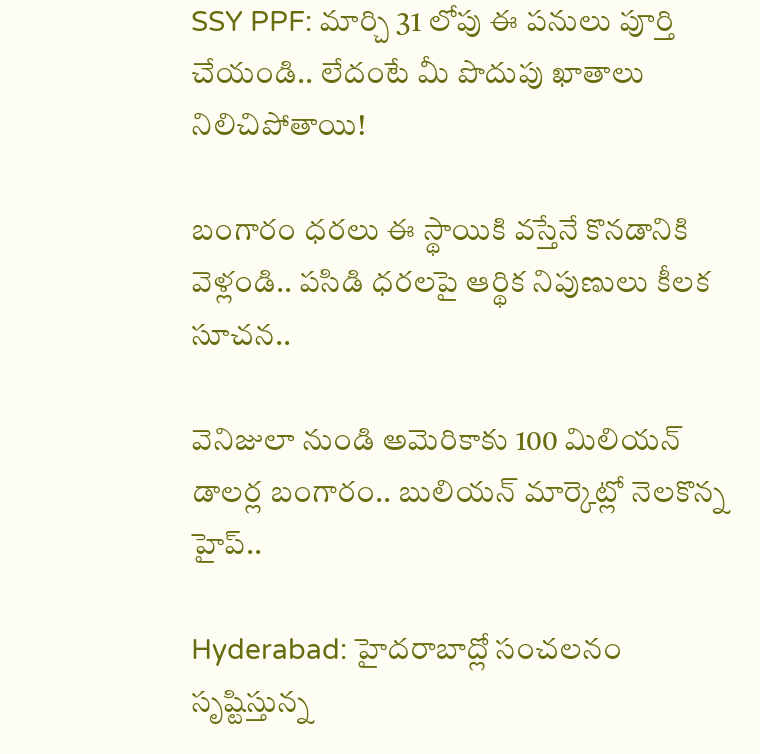SSY PPF: మార్చి 31 లోపు ఈ పనులు పూర్తి చేయండి.. లేదంటే మీ పొదుపు ఖాతాలు నిలిచిపోతాయి!

బంగారం ధరలు ఈ స్థాయికి వస్తేనే కొనడానికి వెళ్లండి.. పసిడి ధరలపై ఆర్థిక నిపుణులు కీలక సూచన..

వెనిజులా నుండి అమెరికాకు 100 మిలియన్ డాలర్ల బంగారం.. బులియన్ మార్కెట్లో నెలకొన్న హైప్..

Hyderabad: హైదరాబాద్లో సంచలనం సృష్టిస్తున్న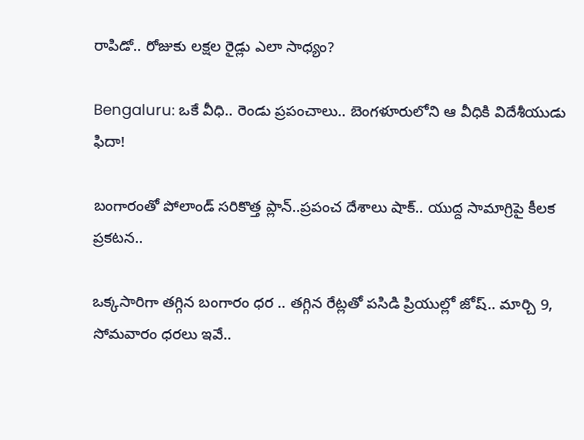రాపిడో.. రోజుకు లక్షల రైడ్లు ఎలా సాధ్యం?

Bengaluru: ఒకే వీధి.. రెండు ప్రపంచాలు.. బెంగళూరులోని ఆ వీధికి విదేశీయుడు ఫిదా!

బంగారంతో పోలాండ్ సరికొత్త ప్లాన్..ప్రపంచ దేశాలు షాక్.. యుద్ద సామాగ్రిపై కీలక ప్రకటన..

ఒక్కసారిగా తగ్గిన బంగారం ధర .. తగ్గిన రేట్లతో పసిడి ప్రియుల్లో జోష్.. మార్చి 9, సోమవారం ధరలు ఇవే..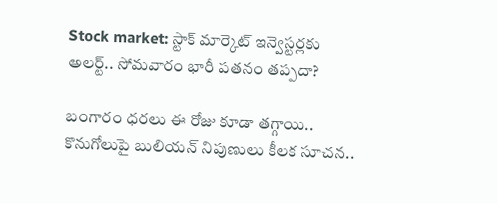Stock market: స్టాక్ మార్కెట్ ఇన్వెస్టర్లకు అలర్ట్.. సోమవారం భారీ పతనం తప్పదా?

బంగారం ధరలు ఈ రోజు కూడా తగ్గాయి.. కొనుగోలుపై బులియన్ నిపుణులు కీలక సూచన..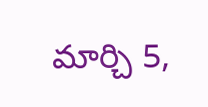మార్చి 5,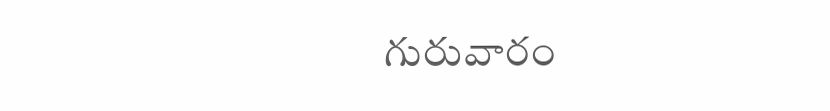గురువారం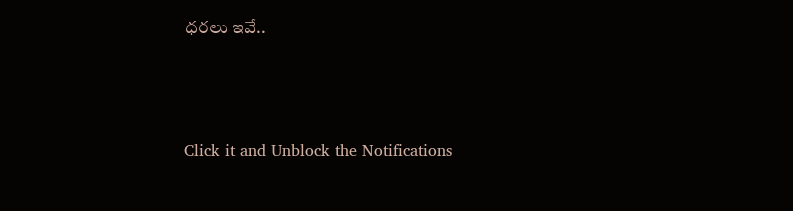ధరలు ఇవే..



Click it and Unblock the Notifications